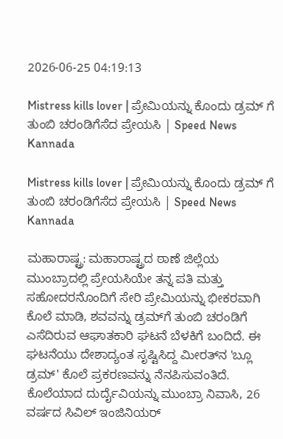2026-06-25 04:19:13

Mistress kills lover | ಪ್ರೇಮಿಯನ್ನು ಕೊಂದು ಡ್ರಮ್ ಗೆ ತುಂಬಿ ಚರಂಡಿಗೆಸೆದ ಪ್ರೇಯಸಿ | Speed News Kannada

Mistress kills lover | ಪ್ರೇಮಿಯನ್ನು ಕೊಂದು ಡ್ರಮ್ ಗೆ ತುಂಬಿ ಚರಂಡಿಗೆಸೆದ ಪ್ರೇಯಸಿ | Speed News Kannada

ಮಹಾರಾಷ್ಟ್ರ: ಮಹಾರಾಷ್ಟ್ರದ ಠಾಣೆ ಜಿಲ್ಲೆಯ ಮುಂಬ್ರಾದಲ್ಲಿ ಪ್ರೇಯಸಿಯೇ ತನ್ನ ಪತಿ ಮತ್ತು ಸಹೋದರನೊಂದಿಗೆ ಸೇರಿ ಪ್ರೇಮಿಯನ್ನು ಭೀಕರವಾಗಿ ಕೊಲೆ ಮಾಡಿ, ಶವವನ್ನು ಡ್ರಮ್‌ಗೆ ತುಂಬಿ ಚರಂಡಿಗೆ ಎಸೆದಿರುವ ಆಘಾತಕಾರಿ ಘಟನೆ ಬೆಳಕಿಗೆ ಬಂದಿದೆ. ಈ ಘಟನೆಯು ದೇಶಾದ್ಯಂತ ಸೃಷ್ಟಿಸಿದ್ದ ಮೀರತ್‌ನ 'ಬ್ಲೂ ಡ್ರಮ್' ಕೊಲೆ ಪ್ರಕರಣವನ್ನು ನೆನಪಿಸುವಂತಿದೆ. ಕೊಲೆಯಾದ ದುರ್ದೈವಿಯನ್ನು ಮುಂಬ್ರಾ ನಿವಾಸಿ, 26 ವರ್ಷದ ಸಿವಿಲ್ ಇಂಜಿನಿಯರ್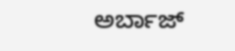ಅರ್ಬಾಜ್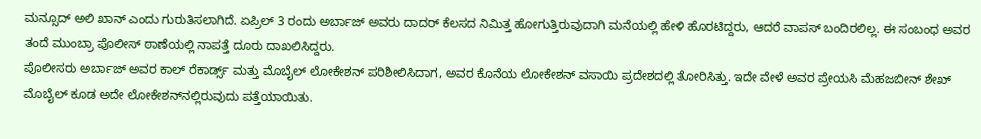ಮನ್ಸೂದ್ ಅಲಿ ಖಾನ್ ಎಂದು ಗುರುತಿಸಲಾಗಿದೆ. ಏಪ್ರಿಲ್ 3 ರಂದು ಅರ್ಬಾಜ್ ಅವರು ದಾದರ್‌ ಕೆಲಸದ ನಿಮಿತ್ತ ಹೋಗುತ್ತಿರುವುದಾಗಿ ಮನೆಯಲ್ಲಿ ಹೇಳಿ ಹೊರಟಿದ್ದರು, ಆದರೆ ವಾಪಸ್ ಬಂದಿರಲಿಲ್ಲ. ಈ ಸಂಬಂಧ ಅವರ ತಂದೆ ಮುಂಬ್ರಾ ಪೊಲೀಸ್ ಠಾಣೆಯಲ್ಲಿ ನಾಪತ್ತೆ ದೂರು ದಾಖಲಿಸಿದ್ದರು.
ಪೊಲೀಸರು ಅರ್ಬಾಜ್ ಅವರ ಕಾಲ್ ರೆಕಾರ್ಡ್ಸ್ ಮತ್ತು ಮೊಬೈಲ್ ಲೋಕೇಶನ್ ಪರಿಶೀಲಿಸಿದಾಗ, ಅವರ ಕೊನೆಯ ಲೋಕೇಶನ್ ವಸಾಯಿ ಪ್ರದೇಶದಲ್ಲಿ ತೋರಿಸಿತ್ತು. ಇದೇ ವೇಳೆ ಅವರ ಪ್ರೇಯಸಿ ಮೆಹಜಬೀನ್ ಶೇಖ್ ಮೊಬೈಲ್ ಕೂಡ ಅದೇ ಲೋಕೇಶನ್‌ನಲ್ಲಿರುವುದು ಪತ್ತೆಯಾಯಿತು.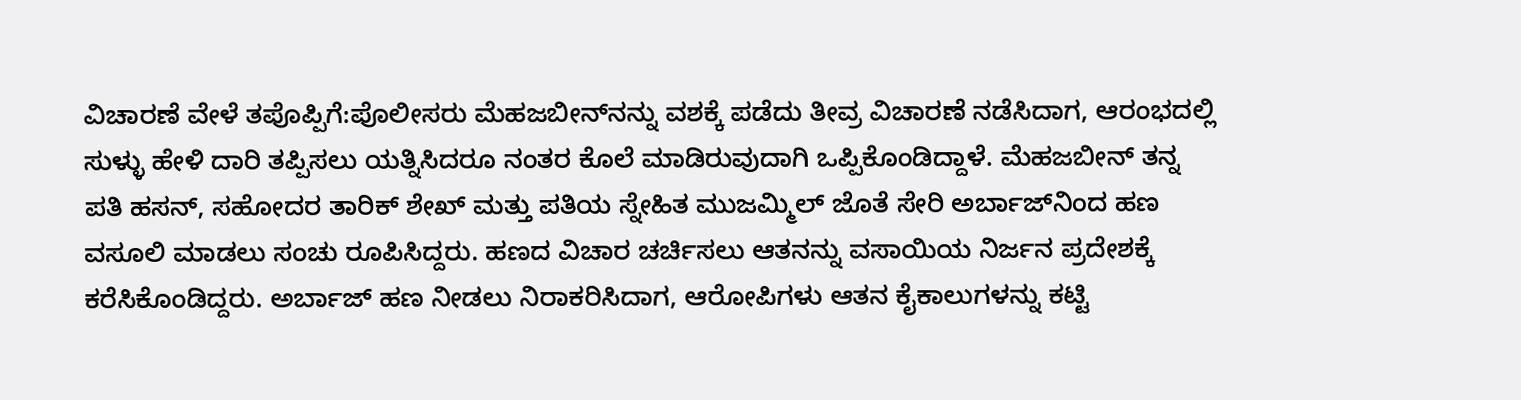ವಿಚಾರಣೆ ವೇಳೆ ತಪೊಪ್ಪಿಗೆ:ಪೊಲೀಸರು ಮೆಹಜಬೀನ್‌ನನ್ನು ವಶಕ್ಕೆ ಪಡೆದು ತೀವ್ರ ವಿಚಾರಣೆ ನಡೆಸಿದಾಗ, ಆರಂಭದಲ್ಲಿ ಸುಳ್ಳು ಹೇಳಿ ದಾರಿ ತಪ್ಪಿಸಲು ಯತ್ನಿಸಿದರೂ ನಂತರ ಕೊಲೆ ಮಾಡಿರುವುದಾಗಿ ಒಪ್ಪಿಕೊಂಡಿದ್ದಾಳೆ. ಮೆಹಜಬೀನ್ ತನ್ನ ಪತಿ ಹಸನ್, ಸಹೋದರ ತಾರಿಕ್ ಶೇಖ್ ಮತ್ತು ಪತಿಯ ಸ್ನೇಹಿತ ಮುಜಮ್ಮಿಲ್ ಜೊತೆ ಸೇರಿ ಅರ್ಬಾಜ್‌ನಿಂದ ಹಣ ವಸೂಲಿ ಮಾಡಲು ಸಂಚು ರೂಪಿಸಿದ್ದರು. ಹಣದ ವಿಚಾರ ಚರ್ಚಿಸಲು ಆತನನ್ನು ವಸಾಯಿಯ ನಿರ್ಜನ ಪ್ರದೇಶಕ್ಕೆ ಕರೆಸಿಕೊಂಡಿದ್ದರು. ಅರ್ಬಾಜ್ ಹಣ ನೀಡಲು ನಿರಾಕರಿಸಿದಾಗ, ಆರೋಪಿಗಳು ಆತನ ಕೈಕಾಲುಗಳನ್ನು ಕಟ್ಟಿ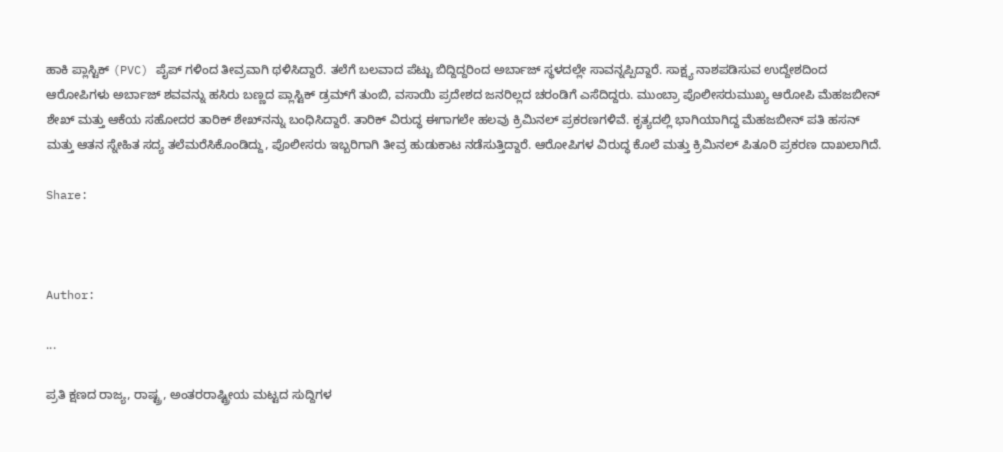ಹಾಕಿ ಪ್ಲಾಸ್ಟಿಕ್ (PVC) ಪೈಪ್‌ ಗಳಿಂದ ತೀವ್ರವಾಗಿ ಥಳಿಸಿದ್ದಾರೆ. ತಲೆಗೆ ಬಲವಾದ ಪೆಟ್ಟು ಬಿದ್ದಿದ್ದರಿಂದ ಅರ್ಬಾಜ್ ಸ್ಥಳದಲ್ಲೇ ಸಾವನ್ನಪ್ಪಿದ್ದಾರೆ. ಸಾಕ್ಷ್ಯ ನಾಶಪಡಿಸುವ ಉದ್ದೇಶದಿಂದ ಆರೋಪಿಗಳು ಅರ್ಬಾಜ್ ಶವವನ್ನು ಹಸಿರು ಬಣ್ಣದ ಪ್ಲಾಸ್ಟಿಕ್ ಡ್ರಮ್‌ಗೆ ತುಂಬಿ, ವಸಾಯಿ ಪ್ರದೇಶದ ಜನರಿಲ್ಲದ ಚರಂಡಿಗೆ ಎಸೆದಿದ್ದರು. ಮುಂಬ್ರಾ ಪೊಲೀಸರುಮುಖ್ಯ ಆರೋಪಿ ಮೆಹಜಬೀನ್ ಶೇಖ್ ಮತ್ತು ಆಕೆಯ ಸಹೋದರ ತಾರಿಕ್ ಶೇಖ್‌ನನ್ನು ಬಂಧಿಸಿದ್ದಾರೆ. ತಾರಿಕ್ ವಿರುದ್ಧ ಈಗಾಗಲೇ ಹಲವು ಕ್ರಿಮಿನಲ್ ಪ್ರಕರಣಗಳಿವೆ. ಕೃತ್ಯದಲ್ಲಿ ಭಾಗಿಯಾಗಿದ್ದ ಮೆಹಜಬೀನ್ ಪತಿ ಹಸನ್ ಮತ್ತು ಆತನ ಸ್ನೇಹಿತ ಸದ್ಯ ತಲೆಮರೆಸಿಕೊಂಡಿದ್ದು, ಪೊಲೀಸರು ಇಬ್ಬರಿಗಾಗಿ ತೀವ್ರ ಹುಡುಕಾಟ ನಡೆಸುತ್ತಿದ್ದಾರೆ. ಆರೋಪಿಗಳ ವಿರುದ್ಧ ಕೊಲೆ ಮತ್ತು ಕ್ರಿಮಿನಲ್ ಪಿತೂರಿ ಪ್ರಕರಣ ದಾಖಲಾಗಿದೆ.

Share:



Author:

...

ಪ್ರತಿ ಕ್ಷಣದ ರಾಜ್ಯ, ರಾಷ್ಟ್ರ, ಅಂತರರಾಷ್ಟ್ರೀಯ ಮಟ್ಟದ ಸುದ್ದಿಗಳ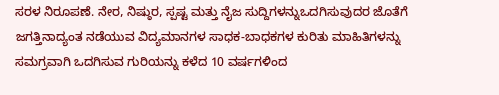ಸರಳ ನಿರೂಪಣೆ. ನೇರ, ನಿಷ್ಠುರ, ಸ್ಪಷ್ಟ ಮತ್ತು ನೈಜ ಸುದ್ದಿಗಳನ್ನುಒದಗಿಸುವುದರ ಜೊತೆಗೆ ಜಗತ್ತಿನಾದ್ಯಂತ ನಡೆಯುವ ವಿದ್ಯಮಾನಗಳ ಸಾಧಕ-ಬಾಧಕಗಳ ಕುರಿತು ಮಾಹಿತಿಗಳನ್ನು ಸಮಗ್ರವಾಗಿ ಒದಗಿಸುವ ಗುರಿಯನ್ನು ಕಳೆದ 10 ವರ್ಷಗಳಿಂದ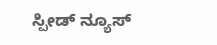ಸ್ಪೀಡ್‌ ನ್ಯೂಸ್‌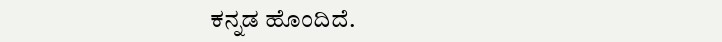ಕನ್ನಡ ಹೊಂದಿದೆ.